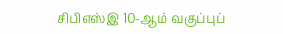சிபிஎஸ்இ 10-ஆம் வகுப்புப்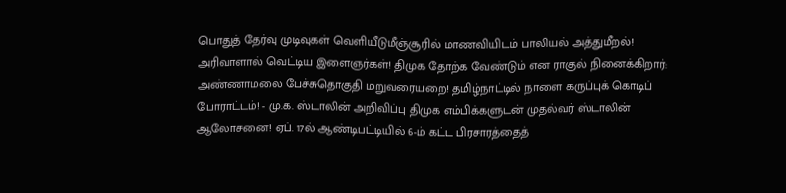பொதுத் தேர்வு முடிவுகள் வெளியீடுமீஞ்சூரில் மாணவியிடம் பாலியல் அத்துமீறல்! அரிவாளால் வெட்டிய இளைஞர்கள்! திமுக தோற்க வேண்டும் என ராகுல் நினைக்கிறார்: அண்ணாமலை பேச்சுதொகுதி மறுவரையறை! தமிழ்நாட்டில் நாளை கருப்புக் கொடிப் போராட்டம்! - மு.க. ஸ்டாலின் அறிவிப்பு திமுக எம்பிக்களுடன் முதல்வர் ஸ்டாலின் ஆலோசனை! ஏப். 17ல் ஆண்டிபட்டியில் 6-ம் கட்ட பிரசாரத்தைத்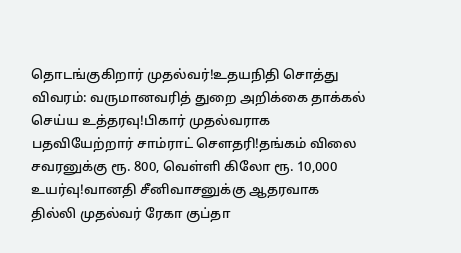தொடங்குகிறார் முதல்வர்!உதயநிதி சொத்து விவரம்: வருமானவரித் துறை அறிக்கை தாக்கல் செய்ய உத்தரவு!பிகார் முதல்வராக பதவியேற்றார் சாம்ராட் சௌதரி!தங்கம் விலை சவரனுக்கு ரூ. 800, வெள்ளி கிலோ ரூ. 10,000 உயர்வு!வானதி சீனிவாசனுக்கு ஆதரவாக தில்லி முதல்வர் ரேகா குப்தா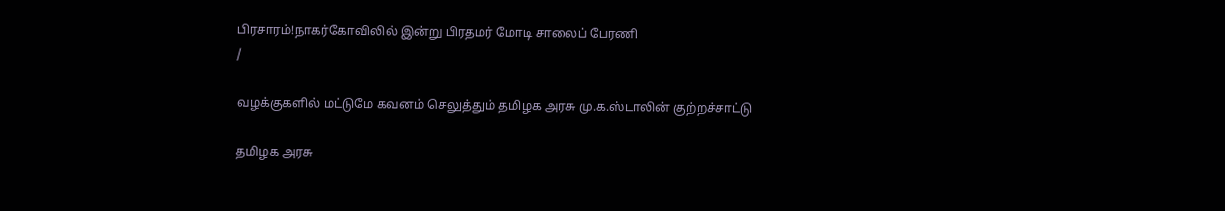பிரசாரம்!நாகர்கோவிலில் இன்று பிரதமர் மோடி சாலைப் பேரணி
/

வழக்குகளில் மட்டுமே கவனம் செலுத்தும் தமிழக அரசு மு.க.ஸ்டாலின் குற்றச்சாட்டு

தமிழக அரசு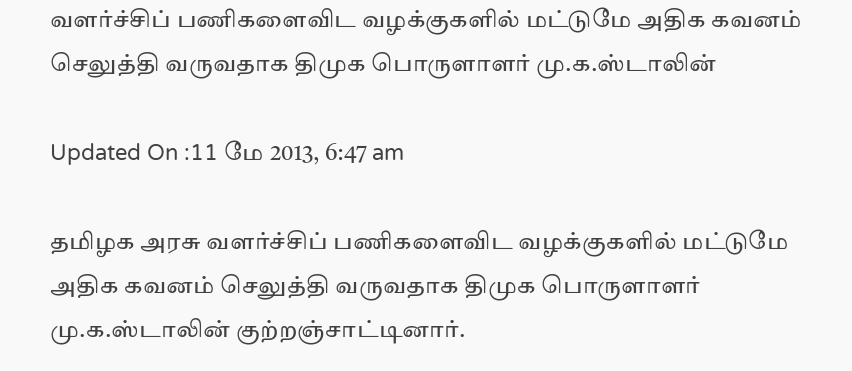வளர்ச்சிப் பணிகளைவிட வழக்குகளில் மட்டுமே அதிக கவனம் செலுத்தி வருவதாக திமுக பொருளாளர் மு.க.ஸ்டாலின்

Updated On :11 மே 2013, 6:47 am

தமிழக அரசு வளர்ச்சிப் பணிகளைவிட வழக்குகளில் மட்டுமே அதிக கவனம் செலுத்தி வருவதாக திமுக பொருளாளர் மு.க.ஸ்டாலின் குற்றஞ்சாட்டினார்.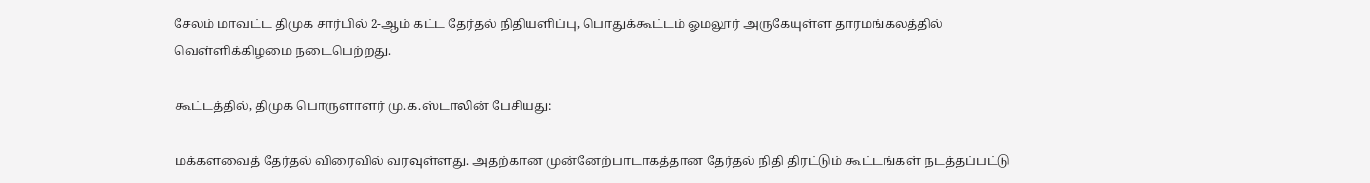சேலம் மாவட்ட திமுக சார்பில் 2-ஆம் கட்ட தேர்தல் நிதியளிப்பு, பொதுக்கூட்டம் ஓமலூர் அருகேயுள்ள தாரமங்கலத்தில் வெள்ளிக்கிழமை நடைபெற்றது.

கூட்டத்தில், திமுக பொருளாளர் மு.க.ஸ்டாலின் பேசியது:

மக்களவைத் தேர்தல் விரைவில் வரவுள்ளது. அதற்கான முன்னேற்பாடாகத்தான தேர்தல் நிதி திரட்டும் கூட்டங்கள் நடத்தப்பட்டு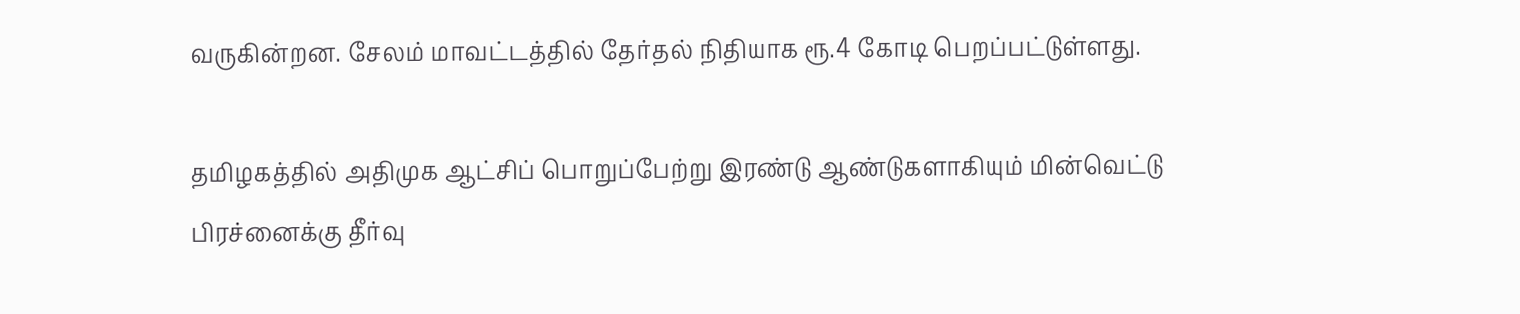வருகின்றன. சேலம் மாவட்டத்தில் தேர்தல் நிதியாக ரூ.4 கோடி பெறப்பட்டுள்ளது.

தமிழகத்தில் அதிமுக ஆட்சிப் பொறுப்பேற்று இரண்டு ஆண்டுகளாகியும் மின்வெட்டு பிரச்னைக்கு தீர்வு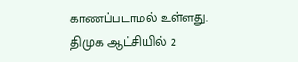காணப்படாமல் உள்ளது. திமுக ஆட்சியில் 2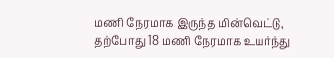மணி நேரமாக இருந்த மின்வெட்டு, தற்போது 18 மணி நேரமாக உயர்ந்து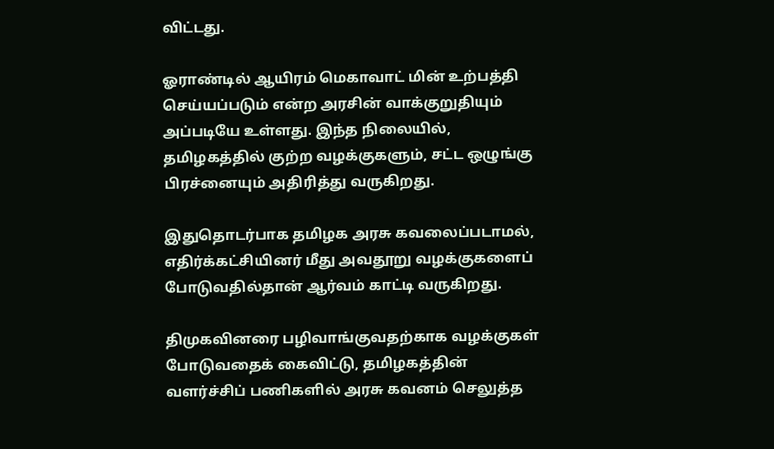விட்டது.

ஓராண்டில் ஆயிரம் மெகாவாட் மின் உற்பத்தி செய்யப்படும் என்ற அரசின் வாக்குறுதியும் அப்படியே உள்ளது. இந்த நிலையில், தமிழகத்தில் குற்ற வழக்குகளும், சட்ட ஒழுங்கு பிரச்னையும் அதிரித்து வருகிறது.

இதுதொடர்பாக தமிழக அரசு கவலைப்படாமல், எதிர்க்கட்சியினர் மீது அவதூறு வழக்குகளைப் போடுவதில்தான் ஆர்வம் காட்டி வருகிறது.

திமுகவினரை பழிவாங்குவதற்காக வழக்குகள் போடுவதைக் கைவிட்டு, தமிழகத்தின்  வளர்ச்சிப் பணிகளில் அரசு கவனம் செலுத்த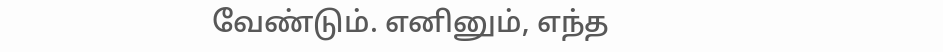வேண்டும். எனினும், எந்த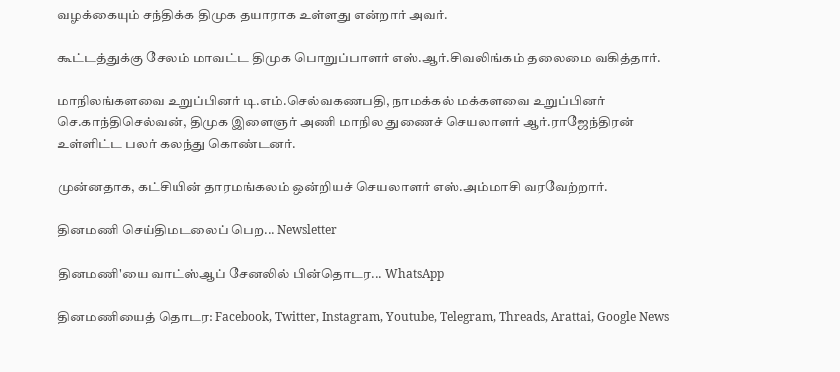வழக்கையும் சந்திக்க திமுக தயாராக உள்ளது என்றார் அவர்.

கூட்டத்துக்கு சேலம் மாவட்ட திமுக பொறுப்பாளர் எஸ்.ஆர்.சிவலிங்கம் தலைமை வகித்தார்.

மாநிலங்களவை உறுப்பினர் டி.எம்.செல்வகணபதி, நாமக்கல் மக்களவை உறுப்பினர் செ.காந்திசெல்வன், திமுக இளைஞர் அணி மாநில துணைச் செயலாளர் ஆர்.ராஜேந்திரன் உள்ளிட்ட பலர் கலந்து கொண்டனர்.

முன்னதாக, கட்சியின் தாரமங்கலம் ஒன்றியச் செயலாளர் எஸ்.அம்மாசி வரவேற்றார்.

தினமணி செய்திமடலைப் பெற... Newsletter

தினமணி'யை வாட்ஸ்ஆப் சேனலில் பின்தொடர... WhatsApp

தினமணியைத் தொடர: Facebook, Twitter, Instagram, Youtube, Telegram, Threads, Arattai, Google News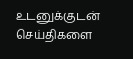உடனுக்குடன் செய்திகளை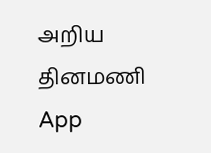அறிய தினமணி App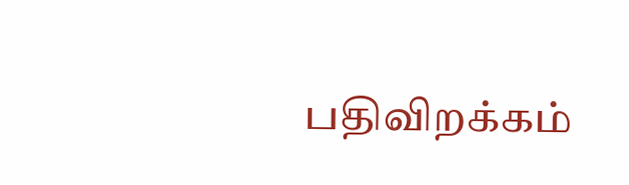பதிவிறக்கம்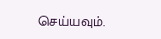செய்யவும்.